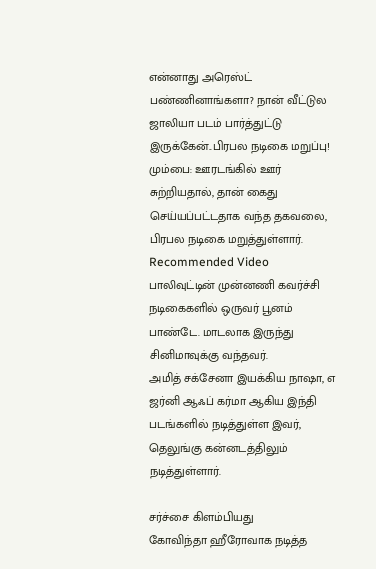என்னாது அரெஸ்ட் பண்ணினாங்களா? நான் வீட்டுல ஜாலியா படம் பார்த்துட்டு இருக்கேன்..பிரபல நடிகை மறுப்பு!
மும்பை: ஊரடங்கில் ஊர் சுற்றியதால், தான் கைது செய்யப்பட்டதாக வந்த தகவலை, பிரபல நடிகை மறுத்துள்ளார்.
Recommended Video
பாலிவுட்டின் முன்னணி கவர்ச்சி நடிகைகளில் ஒருவர் பூனம் பாண்டே. மாடலாக இருந்து சினிமாவுக்கு வந்தவர்.
அமித் சக்சேனா இயக்கிய நாஷா, எ ஜர்னி ஆஃப் கர்மா ஆகிய இந்தி படங்களில் நடித்துள்ள இவர், தெலுங்கு கன்னடத்திலும் நடித்துள்ளார்.

சர்ச்சை கிளம்பியது
கோவிந்தா ஹீரோவாக நடித்த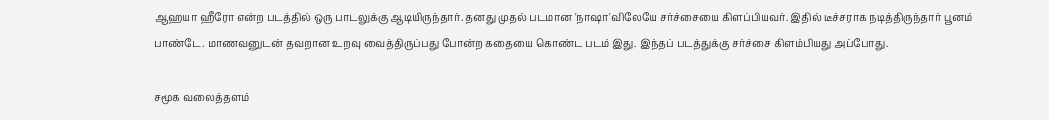ஆஹயா ஹீரோ என்ற படத்தில் ஒரு பாடலுக்கு ஆடியிருந்தார். தனது முதல் படமான 'நாஷா'விலேயே சர்ச்சையை கிளப்பியவர். இதில் டீச்சராக நடித்திருந்தார் பூனம் பாண்டே. மாணவனுடன் தவறான உறவு வைத்திருப்பது போன்ற கதையை கொண்ட படம் இது. இந்தப் படத்துக்கு சர்ச்சை கிளம்பியது அப்போது.

சமூக வலைத்தளம்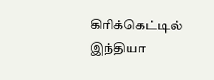கிரிக்கெட்டில் இந்தியா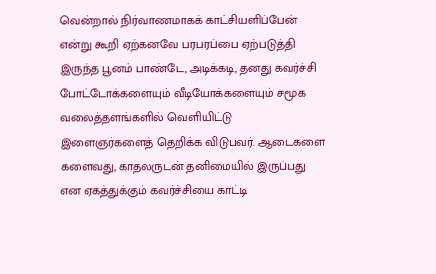வென்றால் நிர்வாணமாகக் காட்சியளிப்பேன் என்று கூறி ஏற்கனவே பரபரப்பை ஏற்படுத்தி இருந்த பூனம் பாண்டே, அடிக்கடி, தனது கவர்ச்சி போட்டோக்களையும் வீடியோக்களையும் சமூக வலைத்தளங்களில் வெளியிட்டு இளைஞர்களைத் தெறிக்க விடுபவர். ஆடைகளை களைவது, காதலருடன் தனிமையில் இருப்பது என ஏகத்துக்கும் கவர்ச்சியை காட்டி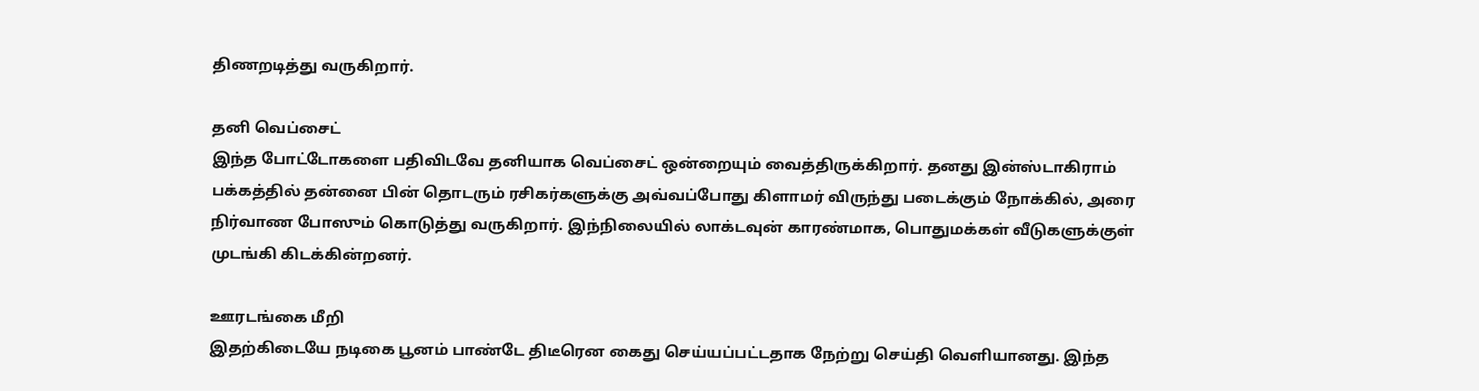திணறடித்து வருகிறார்.

தனி வெப்சைட்
இந்த போட்டோகளை பதிவிடவே தனியாக வெப்சைட் ஒன்றையும் வைத்திருக்கிறார். தனது இன்ஸ்டாகிராம் பக்கத்தில் தன்னை பின் தொடரும் ரசிகர்களுக்கு அவ்வப்போது கிளாமர் விருந்து படைக்கும் நோக்கில், அரை நிர்வாண போஸும் கொடுத்து வருகிறார். இந்நிலையில் லாக்டவுன் காரண்மாக, பொதுமக்கள் வீடுகளுக்குள் முடங்கி கிடக்கின்றனர்.

ஊரடங்கை மீறி
இதற்கிடையே நடிகை பூனம் பாண்டே திடீரென கைது செய்யப்பட்டதாக நேற்று செய்தி வெளியானது. இந்த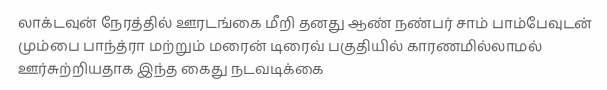லாக்டவுன் நேரத்தில் ஊரடங்கை மீறி தனது ஆண் நண்பர் சாம் பாம்பேவுடன் மும்பை பாந்த்ரா மற்றும் மரைன் டிரைவ் பகுதியில் காரணமில்லாமல் ஊர்சுற்றியதாக இந்த கைது நடவடிக்கை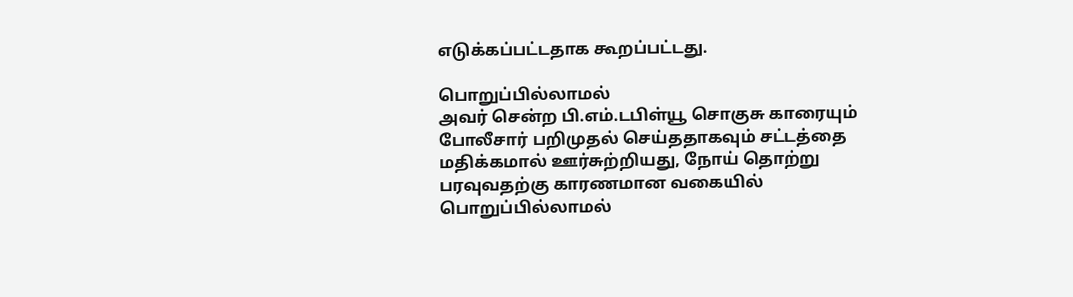எடுக்கப்பட்டதாக கூறப்பட்டது.

பொறுப்பில்லாமல்
அவர் சென்ற பி.எம்.டபிள்யூ சொகுசு காரையும் போலீசார் பறிமுதல் செய்ததாகவும் சட்டத்தை மதிக்கமால் ஊர்சுற்றியது, நோய் தொற்று பரவுவதற்கு காரணமான வகையில் பொறுப்பில்லாமல்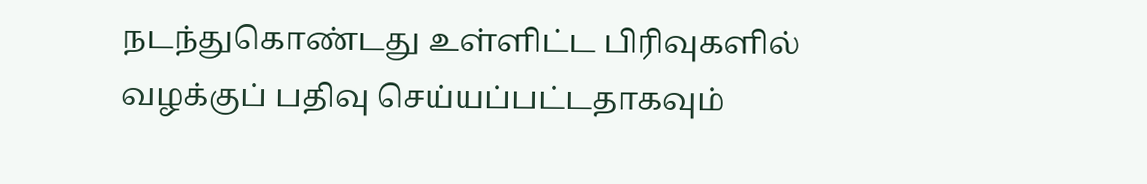நடந்துகொண்டது உள்ளிட்ட பிரிவுகளில் வழக்குப் பதிவு செய்யப்பட்டதாகவும்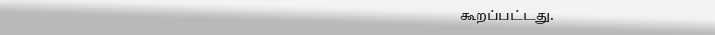கூறப்பட்டது.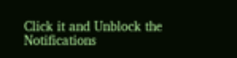Click it and Unblock the Notifications